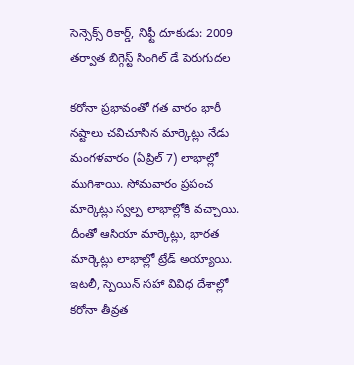సెన్సెక్స్ రికార్డ్, నిఫ్టీ దూకుడు: 2009 తర్వాత బిగ్గెస్ట్ సింగిల్ డే పెరుగుదల

కరోనా ప్రభావంతో గత వారం భారీ నష్టాలు చవిచూసిన మార్కెట్లు నేడు మంగళవారం (ఏప్రిల్ 7) లాభాల్లో ముగిశాయి. సోమవారం ప్రపంచ మార్కెట్లు స్వల్ప లాభాల్లోకి వచ్చాయి. దీంతో ఆసియా మార్కెట్లు, భారత మార్కెట్లు లాభాల్లో ట్రేడ్ అయ్యాయి. ఇటలీ, స్పెయిన్ సహా వివిధ దేశాల్లో కరోనా తీవ్రత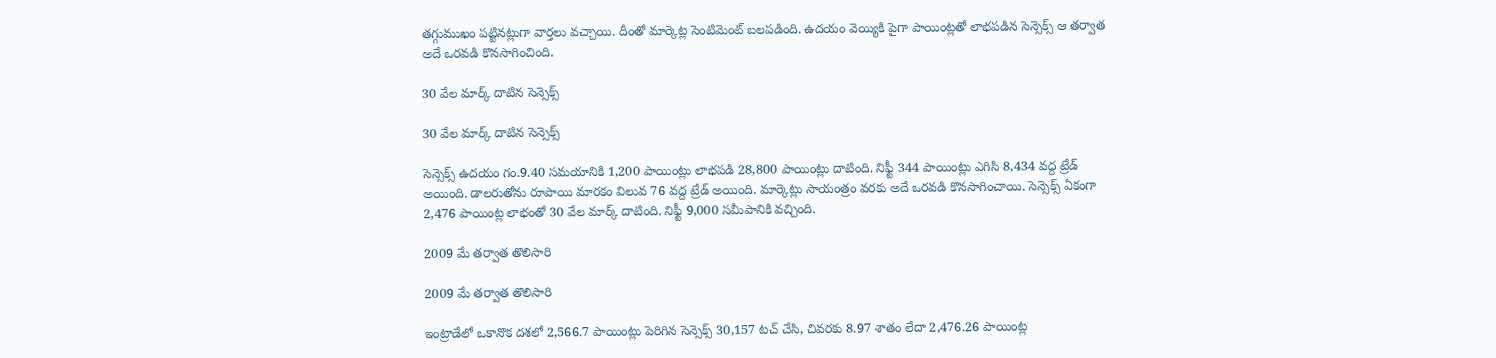తగ్గుముఖం పట్టినట్లుగా వార్తలు వచ్చాయి. దీంతో మార్కెట్ల సెంటిమెంట్ బలపడింది. ఉదయం వెయ్యికి పైగా పాయింట్లతో లాభపడిన సెన్సెక్స్ ఆ తర్వాత అదే ఒరవడి కొనసాగించింది.

30 వేల మార్క్ దాటిన సెన్సెక్స్

30 వేల మార్క్ దాటిన సెన్సెక్స్

సెన్సెక్స్ ఉదయం గం.9.40 సమయానికి 1,200 పాయింట్లు లాభపడి 28,800 పాయింట్లు దాటింది. నిఫ్టీ 344 పాయింట్లు ఎగిసి 8,434 వద్ద ట్రేడ్ అయింది. డాలరుతోను రూపాయి మారకం విలువ 76 వద్ద ట్రేడ్ అయింది. మార్కెట్లు సాయంత్రం వరకు అదే ఒరవడి కొనసాగించాయి. సెన్సెక్స్ ఏకంగా 2,476 పాయింట్ల లాభంతో 30 వేల మార్క్ దాటింది. నిఫ్టీ 9,000 సమీపానికి వచ్చింది.

2009 మే తర్వాత తొలిసారి

2009 మే తర్వాత తొలిసారి

ఇంట్రాడేలో ఒకానొక దశలో 2,566.7 పాయింట్లు పెరిగిన సెన్సెక్స్ 30,157 టచ్ చేసి, చివరకు 8.97 శాతం లేదా 2,476.26 పాయింట్ల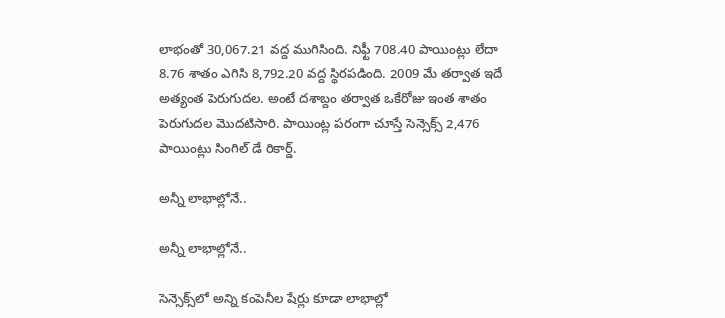లాభంతో 30,067.21 వద్ద ముగిసింది. నిఫ్టీ 708.40 పాయింట్లు లేదా 8.76 శాతం ఎగిసి 8,792.20 వద్ద స్థిరపడింది. 2009 మే తర్వాత ఇదే అత్యంత పెరుగుదల. అంటే దశాబ్దం తర్వాత ఒకేరోజు ఇంత శాతం పెరుగుదల మొదటిసారి. పాయింట్ల పరంగా చూస్తే సెన్సెక్స్ 2,476 పాయింట్లు సింగిల్ డే రికార్డ్.

అన్నీ లాభాల్లోనే..

అన్నీ లాభాల్లోనే..

సెన్సెక్స్‌లో అన్ని కంపెనీల షేర్లు కూడా లాభాల్లో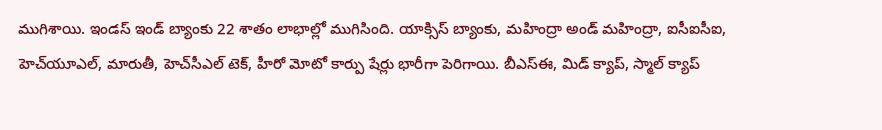ముగిశాయి. ఇండస్ ఇండ్ బ్యాంకు 22 శాతం లాభాల్లో ముగిసింది. యాక్సిస్ బ్యాంకు, మహింద్రా అండ్ మహింద్రా, ఐసీఐసీఐ, హెచ్‌యూఎల్, మారుతీ, హెచ్‌సీఎల్ టెక్, హీరో మోటో కార్పు షేర్లు భారీగా పెరిగాయి. బీఎస్ఈ, మిడ్ క్యాప్, స్మాల్ క్యాప్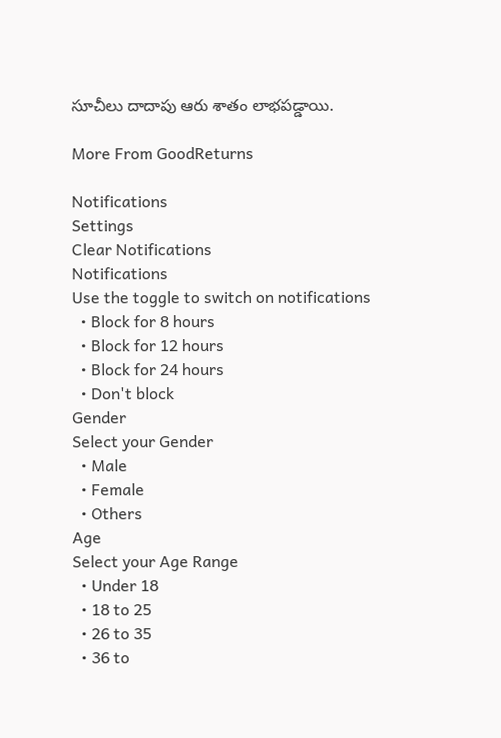సూచీలు దాదాపు ఆరు శాతం లాభపడ్డాయి.

More From GoodReturns

Notifications
Settings
Clear Notifications
Notifications
Use the toggle to switch on notifications
  • Block for 8 hours
  • Block for 12 hours
  • Block for 24 hours
  • Don't block
Gender
Select your Gender
  • Male
  • Female
  • Others
Age
Select your Age Range
  • Under 18
  • 18 to 25
  • 26 to 35
  • 36 to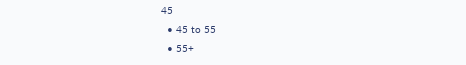45
  • 45 to 55
  • 55+